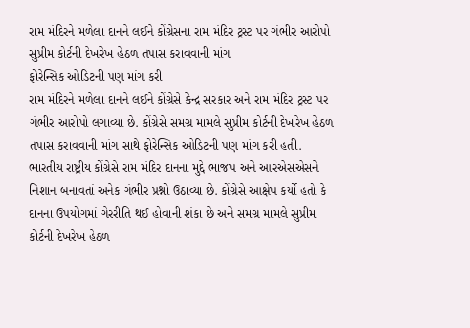રામ મંદિરને મળેલા દાનને લઈને કોંગ્રેસના રામ મંદિર ટ્રસ્ટ પર ગંભીર આરોપો
સુપ્રીમ કોર્ટની દેખરેખ હેઠળ તપાસ કરાવવાની માંગ
ફોરેન્સિક ઓડિટની પણ માંગ કરી
રામ મંદિરને મળેલા દાનને લઈને કોંગ્રેસે કેન્દ્ર સરકાર અને રામ મંદિર ટ્રસ્ટ પર ગંભીર આરોપો લગાવ્યા છે. કોંગ્રેસે સમગ્ર મામલે સુપ્રીમ કોર્ટની દેખરેખ હેઠળ તપાસ કરાવવાની માંગ સાથે ફોરેન્સિક ઓડિટની પણ માંગ કરી હતી.
ભારતીય રાષ્ટ્રીય કોંગ્રેસે રામ મંદિર દાનના મુદ્દે ભાજપ અને આરએસએસને નિશાન બનાવતાં અનેક ગંભીર પ્રશ્નો ઉઠાવ્યા છે. કોંગ્રેસે આક્ષેપ કર્યો હતો કે દાનના ઉપયોગમાં ગેરરીતિ થઈ હોવાની શંકા છે અને સમગ્ર મામલે સુપ્રીમ કોર્ટની દેખરેખ હેઠળ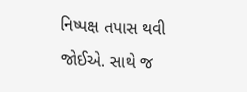નિષ્પક્ષ તપાસ થવી જોઈએ. સાથે જ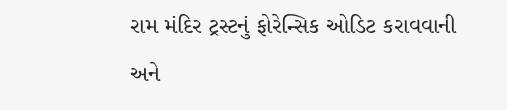રામ મંદિર ટ્રસ્ટનું ફોરેન્સિક ઓડિટ કરાવવાની અને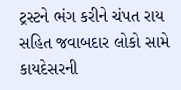ટ્રસ્ટને ભંગ કરીને ચંપત રાય સહિત જવાબદાર લોકો સામે કાયદેસરની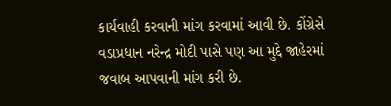કાર્યવાહી કરવાની માંગ કરવામાં આવી છે. કોંગ્રેસે વડાપ્રધાન નરેન્દ્ર મોદી પાસે પણ આ મુદ્દે જાહેરમાં જવાબ આપવાની માંગ કરી છે.